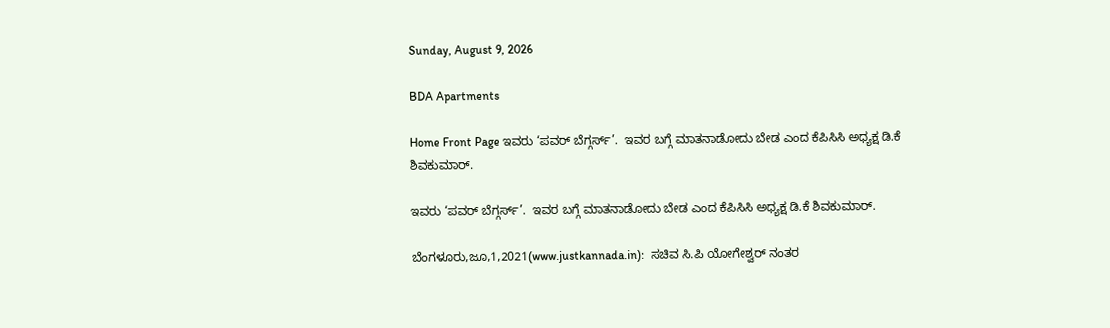Sunday, August 9, 2026

BDA Apartments

Home Front Page ಇವರು ‘ಪವರ್ ಬೆಗ್ಗರ್ಸ್’.  ಇವರ ಬಗ್ಗೆ ಮಾತನಾಡೋದು ಬೇಡ ಎಂದ ಕೆಪಿಸಿಸಿ ಅಧ್ಯಕ್ಷ ಡಿ.ಕೆ ಶಿವಕುಮಾರ್.

ಇವರು ‘ಪವರ್ ಬೆಗ್ಗರ್ಸ್’.  ಇವರ ಬಗ್ಗೆ ಮಾತನಾಡೋದು ಬೇಡ ಎಂದ ಕೆಪಿಸಿಸಿ ಅಧ್ಯಕ್ಷ ಡಿ.ಕೆ ಶಿವಕುಮಾರ್.

ಬೆಂಗಳೂರು,ಜೂ,1,2021(www.justkannada.in):  ಸಚಿವ ಸಿ.ಪಿ ಯೋಗೇಶ್ವರ್ ನಂತರ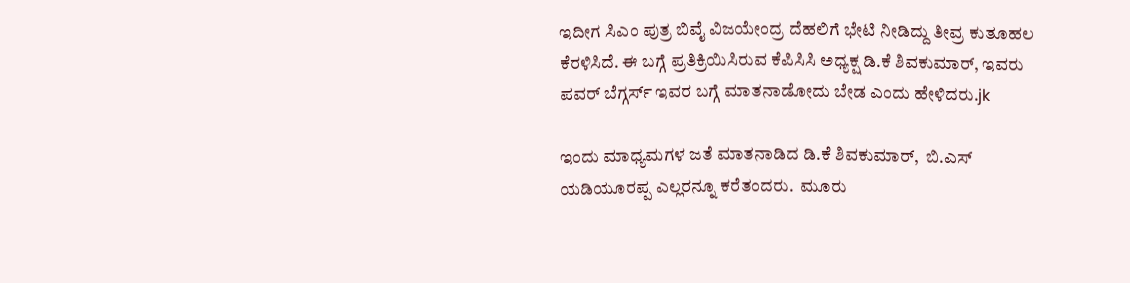ಇದೀಗ ಸಿಎಂ ಪುತ್ರ ಬಿವೈ ವಿಜಯೇಂದ್ರ ದೆಹಲಿಗೆ ಭೇಟಿ ನೀಡಿದ್ದು ತೀವ್ರ ಕುತೂಹಲ ಕೆರಳಿಸಿದೆ. ಈ ಬಗ್ಗೆ ಪ್ರತಿಕ್ರಿಯಿಸಿರುವ ಕೆಪಿಸಿಸಿ ಅಧ್ಯಕ್ಷ ಡಿ.ಕೆ ಶಿವಕುಮಾರ್, ಇವರು ಪವರ್ ಬೆಗ್ಗರ್ಸ್ ಇವರ ಬಗ್ಗೆ ಮಾತನಾಡೋದು ಬೇಡ ಎಂದು ಹೇಳಿದರು.jk

ಇಂದು ಮಾಧ್ಯಮಗಳ ಜತೆ ಮಾತನಾಡಿದ ಡಿ.ಕೆ ಶಿವಕುಮಾರ್,  ಬಿ.ಎಸ್ ಯಡಿಯೂರಪ್ಪ ಎಲ್ಲರನ್ನೂ ಕರೆತಂದರು.  ಮೂರು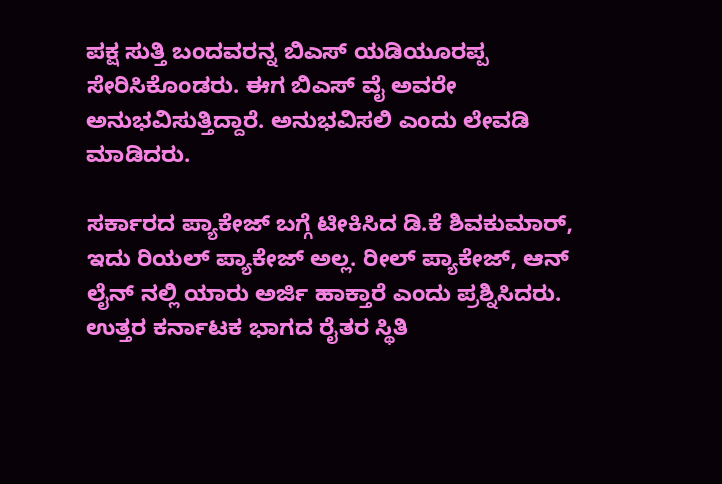ಪಕ್ಷ ಸುತ್ತಿ ಬಂದವರನ್ನ ಬಿಎಸ್ ಯಡಿಯೂರಪ್ಪ ಸೇರಿಸಿಕೊಂಡರು. ಈಗ ಬಿಎಸ್ ವೈ ಅವರೇ ಅನುಭವಿಸುತ್ತಿದ್ದಾರೆ. ಅನುಭವಿಸಲಿ ಎಂದು ಲೇವಡಿ ಮಾಡಿದರು.

ಸರ್ಕಾರದ ಪ್ಯಾಕೇಜ್ ಬಗ್ಗೆ ಟೀಕಿಸಿದ ಡಿ.ಕೆ ಶಿವಕುಮಾರ್, ಇದು ರಿಯಲ್ ಪ್ಯಾಕೇಜ್ ಅಲ್ಲ. ರೀಲ್ ಪ್ಯಾಕೇಜ್, ಆನ್ ಲೈನ್ ನಲ್ಲಿ ಯಾರು ಅರ್ಜಿ ಹಾಕ್ತಾರೆ ಎಂದು ಪ್ರಶ್ನಿಸಿದರು. ಉತ್ತರ ಕರ್ನಾಟಕ ಭಾಗದ ರೈತರ ಸ್ಥಿತಿ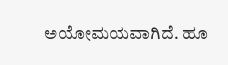ಅಯೋಮಯವಾಗಿದೆ. ಹೂ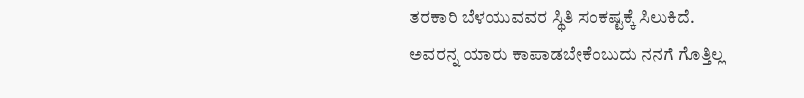ತರಕಾರಿ ಬೆಳಯುವವರ ಸ್ಥಿತಿ ಸಂಕಷ್ಟಕ್ಕೆ ಸಿಲುಕಿದೆ. ಅವರನ್ನ ಯಾರು ಕಾಪಾಡಬೇಕೆಂಬುದು ನನಗೆ ಗೊತ್ತಿಲ್ಲ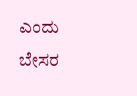ಎಂದು ಬೇಸರ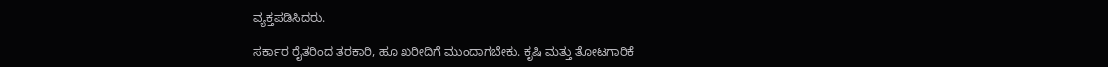ವ್ಯಕ್ತಪಡಿಸಿದರು.

ಸರ್ಕಾರ ರೈತರಿಂದ ತರಕಾರಿ, ಹೂ ಖರೀದಿಗೆ ಮುಂದಾಗಬೇಕು. ಕೃಷಿ ಮತ್ತು ತೋಟಗಾರಿಕೆ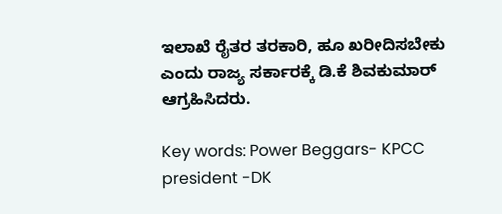ಇಲಾಖೆ ರೈತರ ತರಕಾರಿ, ಹೂ ಖರೀದಿಸಬೇಕು ಎಂದು ರಾಜ್ಯ ಸರ್ಕಾರಕ್ಕೆ ಡಿ.ಕೆ ಶಿವಕುಮಾರ್ ಆಗ್ರಹಿಸಿದರು.

Key words: Power Beggars- KPCC president -DK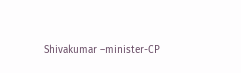Shivakumar –minister-CP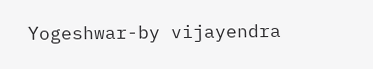Yogeshwar-by vijayendra